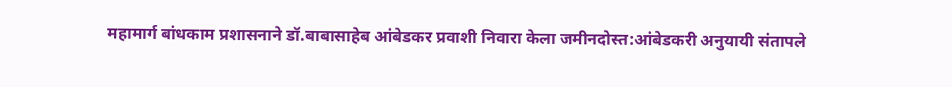महामार्ग बांधकाम प्रशासनाने डॉ.बाबासाहेब आंबेडकर प्रवाशी निवारा केला जमीनदोस्त:आंबेडकरी अनुयायी संतापले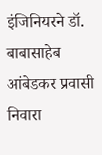इंजिनियरने डॉ. बाबासाहेब आंबेडकर प्रवासी निवारा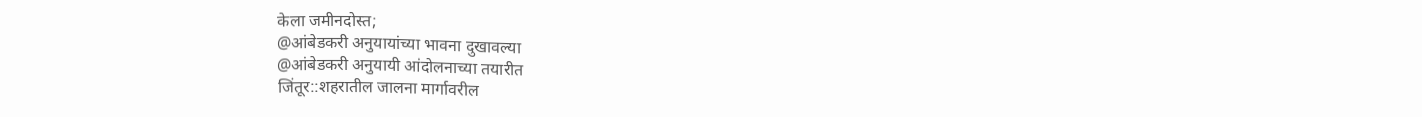केला जमीनदोस्त;
@आंबेडकरी अनुयायांच्या भावना दुखावल्या
@आंबेडकरी अनुयायी आंदोलनाच्या तयारीत
जिंतूर::शहरातील जालना मार्गावरील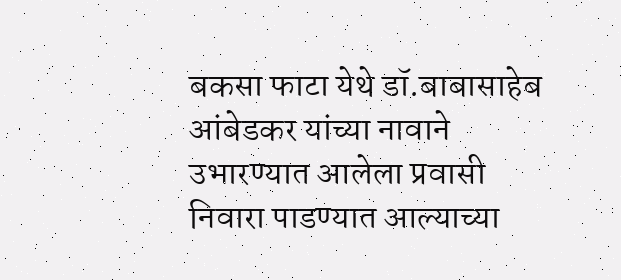बकसा फाटा येथे डॉ.बाबासाहेब आंबेडकर यांच्या नावाने उभारण्यात आलेला प्रवासी निवारा पाडण्यात आल्याच्या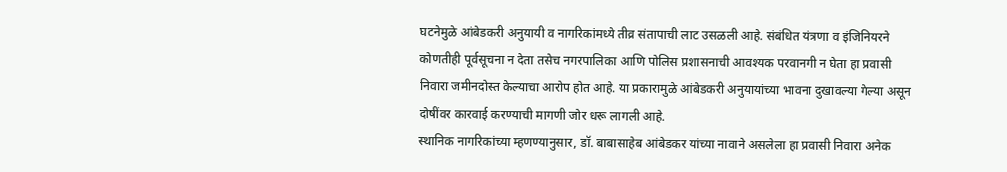घटनेमुळे आंबेडकरी अनुयायी व नागरिकांमध्ये तीव्र संतापाची लाट उसळली आहे. संबंधित यंत्रणा व इंजिनियरने कोणतीही पूर्वसूचना न देता तसेच नगरपालिका आणि पोलिस प्रशासनाची आवश्यक परवानगी न घेता हा प्रवासी निवारा जमीनदोस्त केल्याचा आरोप होत आहे. या प्रकारामुळे आंबेडकरी अनुयायांच्या भावना दुखावल्या गेल्या असून दोषींवर कारवाई करण्याची मागणी जोर धरू लागली आहे.
स्थानिक नागरिकांच्या म्हणण्यानुसार, डॉ. बाबासाहेब आंबेडकर यांच्या नावाने असलेला हा प्रवासी निवारा अनेक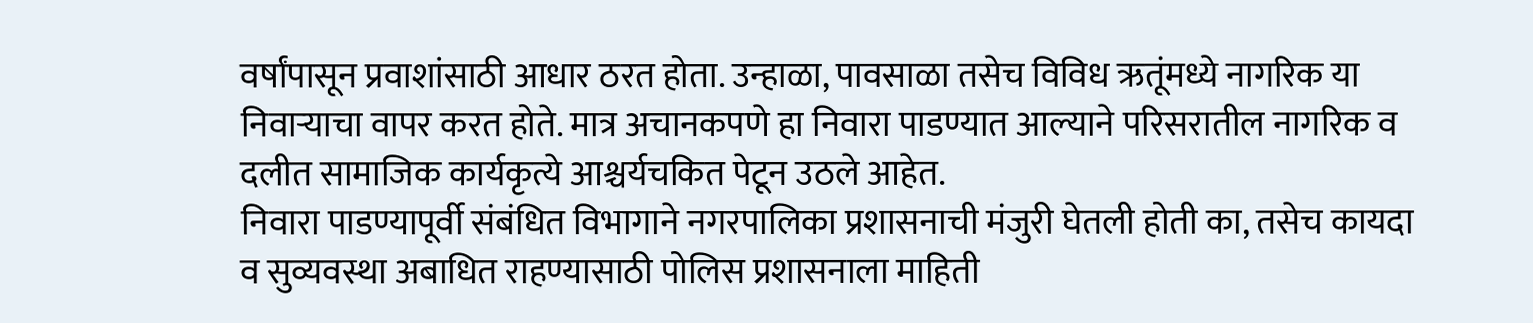वर्षांपासून प्रवाशांसाठी आधार ठरत होता. उन्हाळा, पावसाळा तसेच विविध ऋतूंमध्ये नागरिक या निवाऱ्याचा वापर करत होते. मात्र अचानकपणे हा निवारा पाडण्यात आल्याने परिसरातील नागरिक व दलीत सामाजिक कार्यकृत्ये आश्चर्यचकित पेटून उठले आहेत.
निवारा पाडण्यापूर्वी संबंधित विभागाने नगरपालिका प्रशासनाची मंजुरी घेतली होती का, तसेच कायदा व सुव्यवस्था अबाधित राहण्यासाठी पोलिस प्रशासनाला माहिती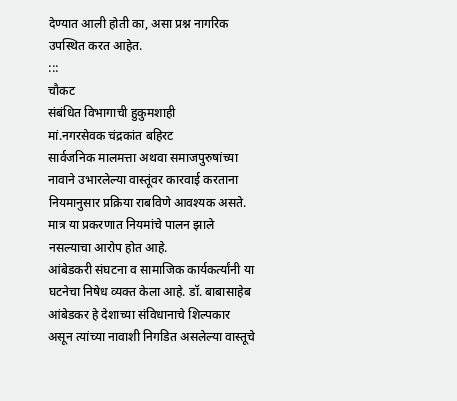देण्यात आली होती का, असा प्रश्न नागरिक उपस्थित करत आहेत.
:::
चौकट
संबंधित विभागाची हुकुमशाही
मां.नगरसेवक चंद्रकांत बहिरट
सार्वजनिक मालमत्ता अथवा समाजपुरुषांच्या नावाने उभारलेल्या वास्तूंवर कारवाई करताना नियमानुसार प्रक्रिया राबविणे आवश्यक असते. मात्र या प्रकरणात नियमांचे पालन झाले नसल्याचा आरोप होत आहे.
आंबेडकरी संघटना व सामाजिक कार्यकर्त्यांनी या घटनेचा निषेध व्यक्त केला आहे. डॉ. बाबासाहेब आंबेडकर हे देशाच्या संविधानाचे शिल्पकार असून त्यांच्या नावाशी निगडित असलेल्या वास्तूचे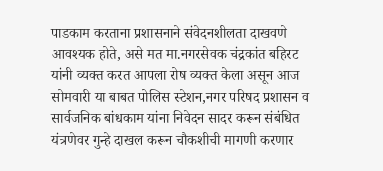पाडकाम करताना प्रशासनाने संवेदनशीलता दाखवणे आवश्यक होते, असे मत मा.नगरसेवक चंद्रकांत बहिरट यांनी व्यक्त करत आपला रोष व्यक्त केला असून आज सोमवारी या बाबत पोलिस स्टेशन,नगर परिषद प्रशासन व सार्वजनिक बांधकाम यांना निवेदन सादर करून संबंधित यंत्रणेवर गुन्हे दाखल करून चौकशीची मागणी करणार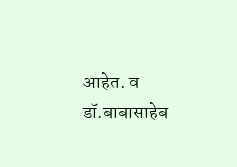आहेत. व डॉ.बाबासाहेब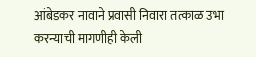आंबेडकर नावाने प्रवासी निवारा तत्काळ उभा
करन्याची मागणीही केली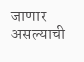जाणार असल्याची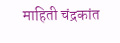माहिती चंद्रकांत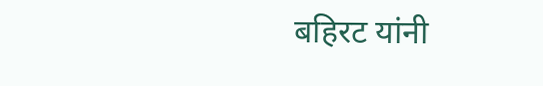बहिरट यांनी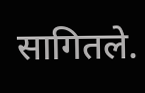सागितले.